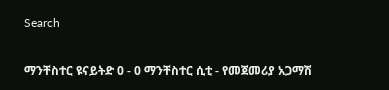Search

ማንቸስተር ዩናይትድ 0 - 0 ማንቸስተር ሲቲ - የመጀመሪያ አጋማሽ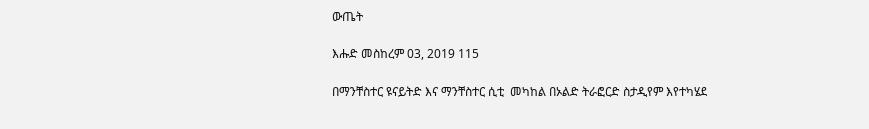ውጤት

እሑድ መስከረም 03, 2019 115

በማንቸስተር ዩናይትድ እና ማንቸስተር ሲቲ  መካከል በኦልድ ትራፎርድ ስታዲየም እየተካሄደ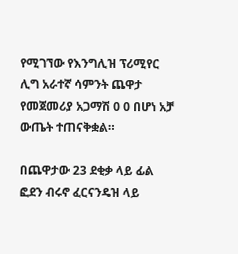የሚገኘው የእንግሊዝ ፕሪሚየር ሊግ አራተኛ ሳምንት ጨዋታ የመጀመሪያ አጋማሽ 0 0 በሆነ አቻ ውጤት ተጠናቅቋል።

በጨዋታው 23 ደቂቃ ላይ ፊል ፎደን ብሩኖ ፈርናንዴዝ ላይ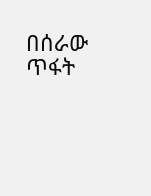በሰራው ጥፋት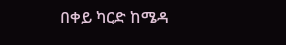በቀይ ካርድ ከሜዳ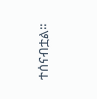ተሰናብቷል።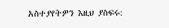አስተያየትዎን እዚህ ያስፍሩ: